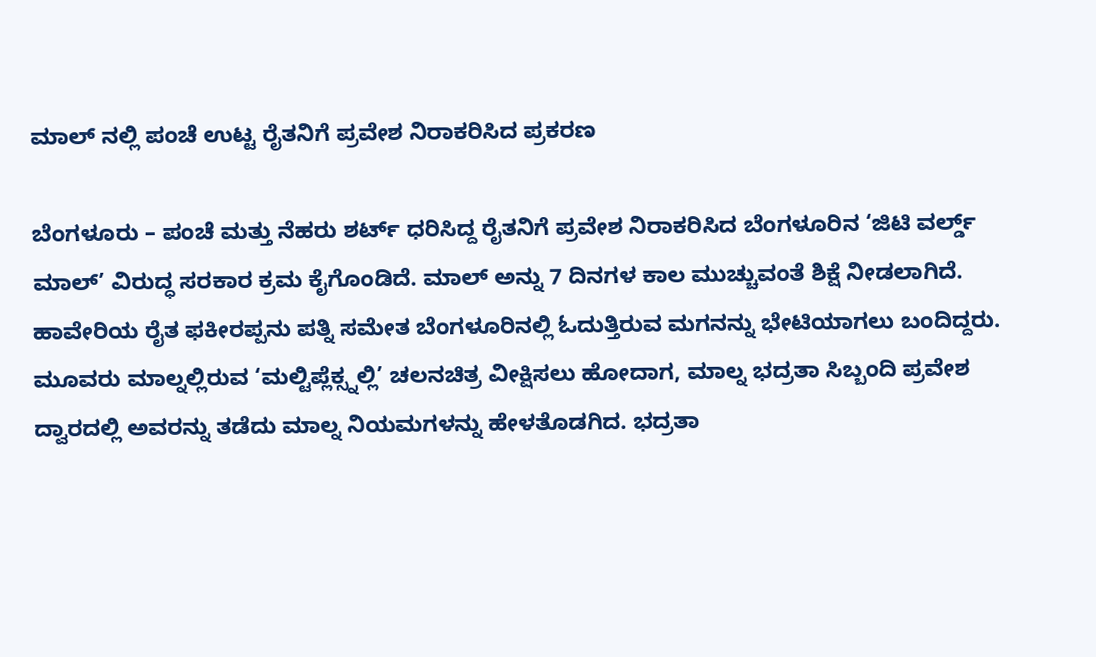ಮಾಲ್ ನಲ್ಲಿ ಪಂಚೆ ಉಟ್ಟ ರೈತನಿಗೆ ಪ್ರವೇಶ ನಿರಾಕರಿಸಿದ ಪ್ರಕರಣ

ಬೆಂಗಳೂರು – ಪಂಚೆ ಮತ್ತು ನೆಹರು ಶರ್ಟ್ ಧರಿಸಿದ್ದ ರೈತನಿಗೆ ಪ್ರವೇಶ ನಿರಾಕರಿಸಿದ ಬೆಂಗಳೂರಿನ ‘ಜಿಟಿ ವರ್ಲ್ಡ್ ಮಾಲ್’ ವಿರುದ್ಧ ಸರಕಾರ ಕ್ರಮ ಕೈಗೊಂಡಿದೆ. ಮಾಲ್ ಅನ್ನು 7 ದಿನಗಳ ಕಾಲ ಮುಚ್ಚುವಂತೆ ಶಿಕ್ಷೆ ನೀಡಲಾಗಿದೆ. ಹಾವೇರಿಯ ರೈತ ಫಕೀರಪ್ಪನು ಪತ್ನಿ ಸಮೇತ ಬೆಂಗಳೂರಿನಲ್ಲಿ ಓದುತ್ತಿರುವ ಮಗನನ್ನು ಭೇಟಿಯಾಗಲು ಬಂದಿದ್ದರು. ಮೂವರು ಮಾಲ್ನಲ್ಲಿರುವ ‘ಮಲ್ಟಿಪ್ಲೆಕ್ಸ್ನಲ್ಲಿ’ ಚಲನಚಿತ್ರ ವೀಕ್ಷಿಸಲು ಹೋದಾಗ, ಮಾಲ್ನ ಭದ್ರತಾ ಸಿಬ್ಬಂದಿ ಪ್ರವೇಶ ದ್ವಾರದಲ್ಲಿ ಅವರನ್ನು ತಡೆದು ಮಾಲ್ನ ನಿಯಮಗಳನ್ನು ಹೇಳತೊಡಗಿದ. ಭದ್ರತಾ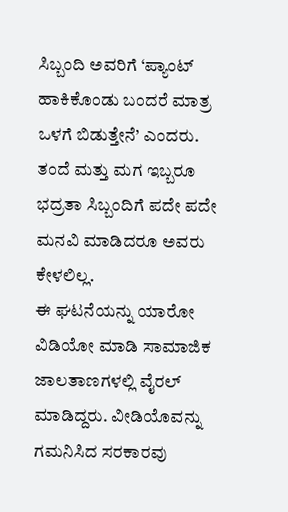ಸಿಬ್ಬಂದಿ ಅವರಿಗೆ ‘ಪ್ಯಾಂಟ್ ಹಾಕಿಕೊಂಡು ಬಂದರೆ ಮಾತ್ರ ಒಳಗೆ ಬಿಡುತ್ತೇನೆ’ ಎಂದರು. ತಂದೆ ಮತ್ತು ಮಗ ಇಬ್ಬರೂ ಭದ್ರತಾ ಸಿಬ್ಬಂದಿಗೆ ಪದೇ ಪದೇ ಮನವಿ ಮಾಡಿದರೂ ಅವರು ಕೇಳಲಿಲ್ಲ.
ಈ ಘಟನೆಯನ್ನು ಯಾರೋ ವಿಡಿಯೋ ಮಾಡಿ ಸಾಮಾಜಿಕ ಜಾಲತಾಣಗಳಲ್ಲಿ ವೈರಲ್ ಮಾಡಿದ್ದರು. ವೀಡಿಯೊವನ್ನು ಗಮನಿಸಿದ ಸರಕಾರವು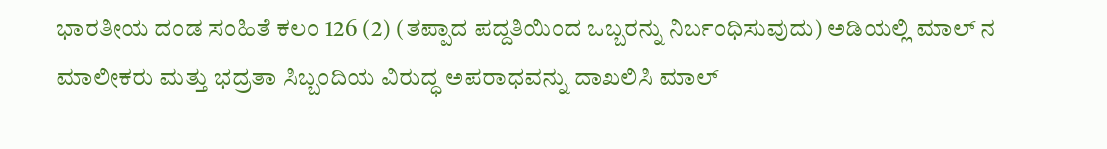ಭಾರತೀಯ ದಂಡ ಸಂಹಿತೆ ಕಲಂ 126 (2) (ತಪ್ಪಾದ ಪದ್ದತಿಯಿಂದ ಒಬ್ಬರನ್ನು ನಿರ್ಬಂಧಿಸುವುದು) ಅಡಿಯಲ್ಲಿ ಮಾಲ್ ನ ಮಾಲೀಕರು ಮತ್ತು ಭದ್ರತಾ ಸಿಬ್ಬಂದಿಯ ವಿರುದ್ಧ ಅಪರಾಧವನ್ನು ದಾಖಲಿಸಿ ಮಾಲ್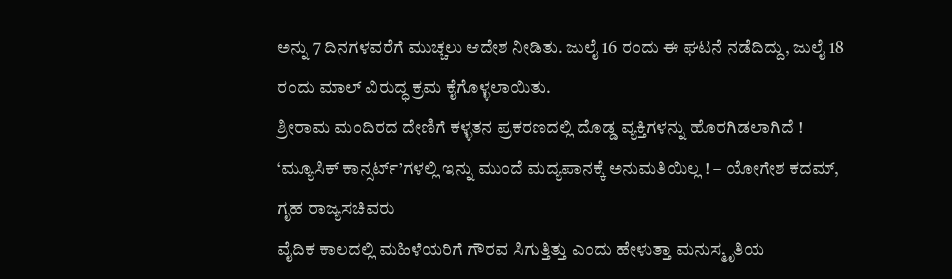ಅನ್ನು 7 ದಿನಗಳವರೆಗೆ ಮುಚ್ಚಲು ಆದೇಶ ನೀಡಿತು. ಜುಲೈ 16 ರಂದು ಈ ಘಟನೆ ನಡೆದಿದ್ದು, ಜುಲೈ 18 ರಂದು ಮಾಲ್ ವಿರುದ್ಧ ಕ್ರಮ ಕೈಗೊಳ್ಳಲಾಯಿತು.
ಶ್ರೀರಾಮ ಮಂದಿರದ ದೇಣಿಗೆ ಕಳ್ಳತನ ಪ್ರಕರಣದಲ್ಲಿ ದೊಡ್ಡ ವ್ಯಕ್ತಿಗಳನ್ನು ಹೊರಗಿಡಲಾಗಿದೆ !
‘ಮ್ಯೂಸಿಕ್ ಕಾನ್ಸರ್ಟ್’ಗಳಲ್ಲಿ ಇನ್ನು ಮುಂದೆ ಮದ್ಯಪಾನಕ್ಕೆ ಅನುಮತಿಯಿಲ್ಲ ! – ಯೋಗೇಶ ಕದಮ್, ಗೃಹ ರಾಜ್ಯಸಚಿವರು
ವೈದಿಕ ಕಾಲದಲ್ಲಿ ಮಹಿಳೆಯರಿಗೆ ಗೌರವ ಸಿಗುತ್ತಿತ್ತು ಎಂದು ಹೇಳುತ್ತಾ ಮನುಸ್ಮೃತಿಯ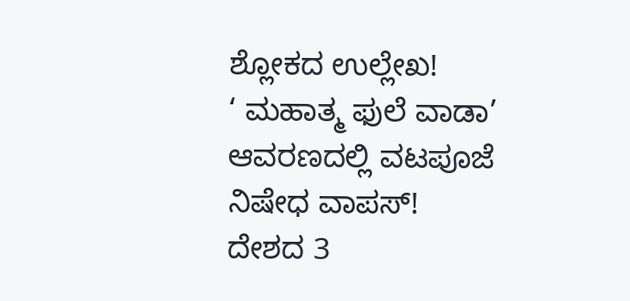ಶ್ಲೋಕದ ಉಲ್ಲೇಖ!
‘ ಮಹಾತ್ಮ ಫುಲೆ ವಾಡಾ’ ಆವರಣದಲ್ಲಿ ವಟಪೂಜೆ ನಿಷೇಧ ವಾಪಸ್!
ದೇಶದ 3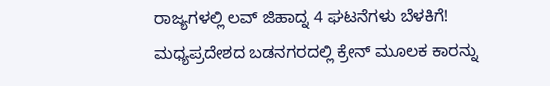ರಾಜ್ಯಗಳಲ್ಲಿ ಲವ್ ಜಿಹಾದ್ನ 4 ಘಟನೆಗಳು ಬೆಳಕಿಗೆ!
ಮಧ್ಯಪ್ರದೇಶದ ಬಡನಗರದಲ್ಲಿ ಕ್ರೇನ್ ಮೂಲಕ ಕಾರನ್ನು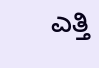ಎತ್ತಿ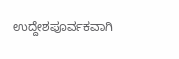ಉದ್ದೇಶಪೂರ್ವಕವಾಗಿ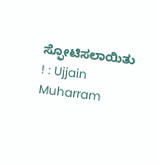ಸ್ಫೋಟಿಸಲಾಯಿತು ! : Ujjain Muharram